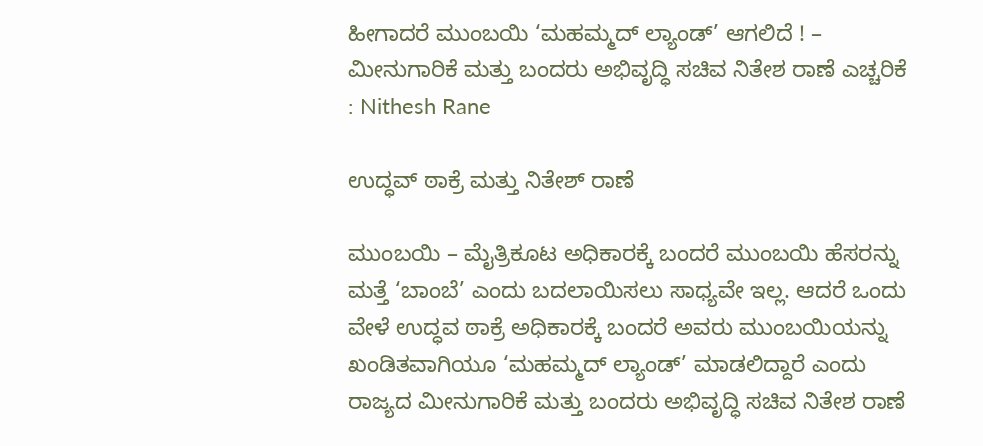ಹೀಗಾದರೆ ಮುಂಬಯಿ ‘ಮಹಮ್ಮದ್ ಲ್ಯಾಂಡ್’ ಆಗಲಿದೆ ! – ಮೀನುಗಾರಿಕೆ ಮತ್ತು ಬಂದರು ಅಭಿವೃದ್ಧಿ ಸಚಿವ ನಿತೇಶ ರಾಣೆ ಎಚ್ಚರಿಕೆ : Nithesh Rane

ಉದ್ಧವ್ ಠಾಕ್ರೆ ಮತ್ತು ನಿತೇಶ್ ರಾಣೆ

ಮುಂಬಯಿ – ಮೈತ್ರಿಕೂಟ ಅಧಿಕಾರಕ್ಕೆ ಬಂದರೆ ಮುಂಬಯಿ ಹೆಸರನ್ನು ಮತ್ತೆ ‘ಬಾಂಬೆ’ ಎಂದು ಬದಲಾಯಿಸಲು ಸಾಧ್ಯವೇ ಇಲ್ಲ. ಆದರೆ ಒಂದು ವೇಳೆ ಉದ್ಧವ ಠಾಕ್ರೆ ಅಧಿಕಾರಕ್ಕೆ ಬಂದರೆ ಅವರು ಮುಂಬಯಿಯನ್ನು ಖಂಡಿತವಾಗಿಯೂ ‘ಮಹಮ್ಮದ್ ಲ್ಯಾಂಡ್’ ಮಾಡಲಿದ್ದಾರೆ ಎಂದು ರಾಜ್ಯದ ಮೀನುಗಾರಿಕೆ ಮತ್ತು ಬಂದರು ಅಭಿವೃದ್ಧಿ ಸಚಿವ ನಿತೇಶ ರಾಣೆ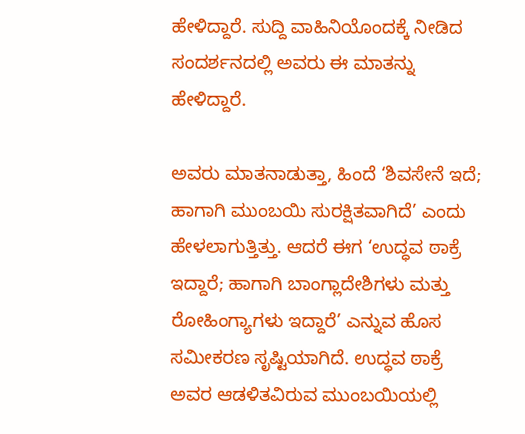ಹೇಳಿದ್ದಾರೆ. ಸುದ್ದಿ ವಾಹಿನಿಯೊಂದಕ್ಕೆ ನೀಡಿದ ಸಂದರ್ಶನದಲ್ಲಿ ಅವರು ಈ ಮಾತನ್ನು ಹೇಳಿದ್ದಾರೆ.

ಅವರು ಮಾತನಾಡುತ್ತಾ, ಹಿಂದೆ ‘ಶಿವಸೇನೆ ಇದೆ; ಹಾಗಾಗಿ ಮುಂಬಯಿ ಸುರಕ್ಷಿತವಾಗಿದೆ’ ಎಂದು ಹೇಳಲಾಗುತ್ತಿತ್ತು. ಆದರೆ ಈಗ ‘ಉದ್ಧವ ಠಾಕ್ರೆ ಇದ್ದಾರೆ; ಹಾಗಾಗಿ ಬಾಂಗ್ಲಾದೇಶಿಗಳು ಮತ್ತು ರೋಹಿಂಗ್ಯಾಗಳು ಇದ್ದಾರೆ’ ಎನ್ನುವ ಹೊಸ ಸಮೀಕರಣ ಸೃಷ್ಟಿಯಾಗಿದೆ. ಉದ್ಧವ ಠಾಕ್ರೆ ಅವರ ಆಡಳಿತವಿರುವ ಮುಂಬಯಿಯಲ್ಲಿ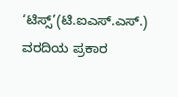‘ಟಿಸ್ಸ್’(ಟಿ.ಐಎಸ್.ಎಸ್.) ವರದಿಯ ಪ್ರಕಾರ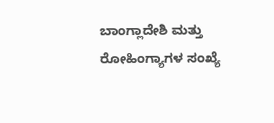ಬಾಂಗ್ಲಾದೇಶಿ ಮತ್ತು ರೋಹಿಂಗ್ಯಾಗಳ ಸಂಖ್ಯೆ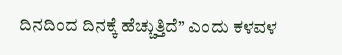ದಿನದಿಂದ ದಿನಕ್ಕೆ ಹೆಚ್ಚುತ್ತಿದೆ’’ ಎಂದು ಕಳವಳ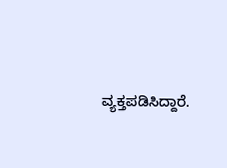ವ್ಯಕ್ತಪಡಿಸಿದ್ದಾರೆ.